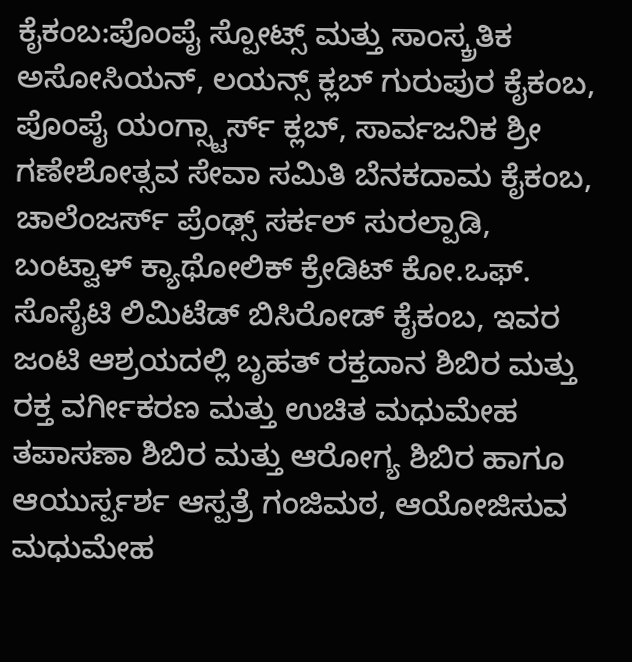ಕೈಕಂಬ:ಪೊಂಪೈ ಸ್ಪೋಟ್ಸ್ ಮತ್ತು ಸಾಂಸ್ಕ್ರತಿಕ ಅಸೋಸಿಯನ್, ಲಯನ್ಸ್ ಕ್ಲಬ್ ಗುರುಪುರ ಕೈಕಂಬ, ಪೊಂಪೈ ಯಂಗ್ಸ್ಟಾರ್ಸ್ ಕ್ಲಬ್, ಸಾರ್ವಜನಿಕ ಶ್ರೀ ಗಣೇಶೋತ್ಸವ ಸೇವಾ ಸಮಿತಿ ಬೆನಕದಾಮ ಕೈಕಂಬ, ಚಾಲೆಂಜರ್ಸ್ ಪ್ರೆಂಢ್ಸ್ ಸರ್ಕಲ್ ಸುರಲ್ಪಾಡಿ, ಬಂಟ್ವಾಳ್ ಕ್ಯಾಥೋಲಿಕ್ ಕ್ರೇಡಿಟ್ ಕೋ.ಒಫ್. ಸೊಸೈಟಿ ಲಿಮಿಟೆಡ್ ಬಿಸಿರೋಡ್ ಕೈಕಂಬ, ಇವರ ಜಂಟಿ ಆಶ್ರಯದಲ್ಲಿ ಬೃಹತ್ ರಕ್ತದಾನ ಶಿಬಿರ ಮತ್ತು ರಕ್ತ ವರ್ಗೀಕರಣ ಮತ್ತು ಉಚಿತ ಮಧುಮೇಹ ತಪಾಸಣಾ ಶಿಬಿರ ಮತ್ತು ಆರೋಗ್ಯ ಶಿಬಿರ ಹಾಗೂ ಆಯುರ್ಸ್ಪರ್ಶ ಆಸ್ಪತ್ರೆ ಗಂಜಿಮಠ, ಆಯೋಜಿಸುವ ಮಧುಮೇಹ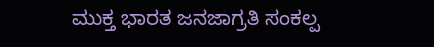ಮುಕ್ತ ಭಾರತ ಜನಜಾಗ್ರತಿ ಸಂಕಲ್ಪ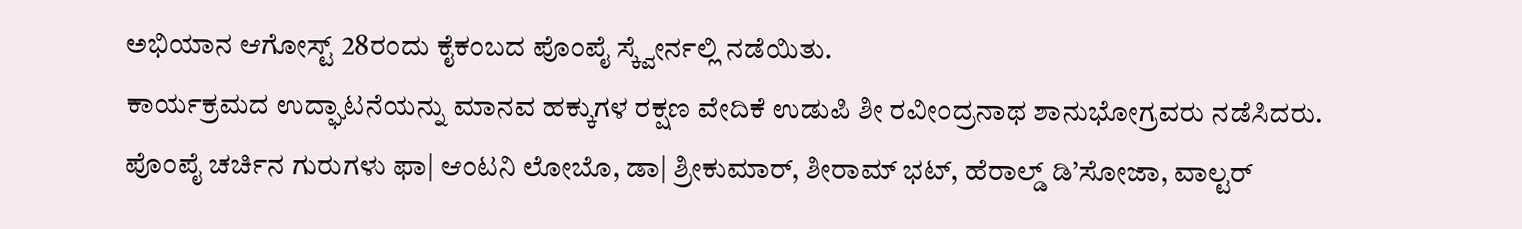ಅಭಿಯಾನ ಆಗೋಸ್ಟ್ 28ರಂದು ಕೈಕಂಬದ ಪೊಂಪೈ ಸ್ಕ್ವೇರ್ನಲ್ಲಿ ನಡೆಯಿತು.
ಕಾರ್ಯಕ್ರಮದ ಉದ್ಘಾಟನೆಯನ್ನು ಮಾನವ ಹಕ್ಕುಗಳ ರಕ್ಷಣ ವೇದಿಕೆ ಉಡುಪಿ ಶೀ ರವೀಂದ್ರನಾಥ ಶಾನುಭೋಗ್ರವರು ನಡೆಸಿದರು. ಪೊಂಪೈ ಚರ್ಚಿನ ಗುರುಗಳು ಫಾ| ಆಂಟನಿ ಲೋಬೊ, ಡಾ| ಶ್ರೀಕುಮಾರ್, ಶೀರಾಮ್ ಭಟ್, ಹೆರಾಲ್ಡ್ ಡಿ’ಸೋಜಾ, ವಾಲ್ಟರ್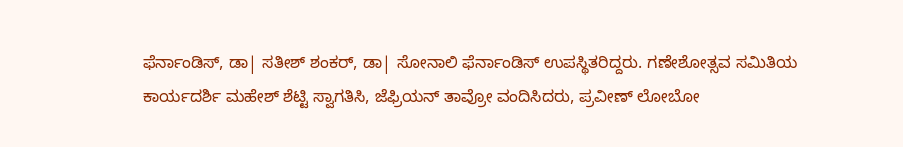ಫೆರ್ನಾಂಡಿಸ್, ಡಾ| ಸತೀಶ್ ಶಂಕರ್, ಡಾ| ಸೋನಾಲಿ ಫೆರ್ನಾಂಡಿಸ್ ಉಪಸ್ಥಿತರಿದ್ದರು. ಗಣೇಶೋತ್ಸವ ಸಮಿತಿಯ ಕಾರ್ಯದರ್ಶಿ ಮಹೇಶ್ ಶೆಟ್ಟಿ ಸ್ವಾಗತಿಸಿ, ಜೆಫ್ರಿಯನ್ ತಾವ್ರೋ ವಂದಿಸಿದರು, ಪ್ರವೀಣ್ ಲೋಬೋ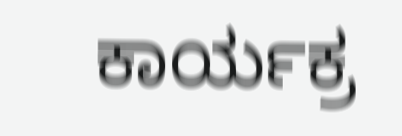ಕಾರ್ಯಕ್ರ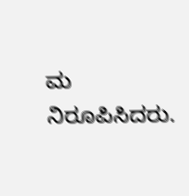ಮ ನಿರೂಪಿಸಿದರು.